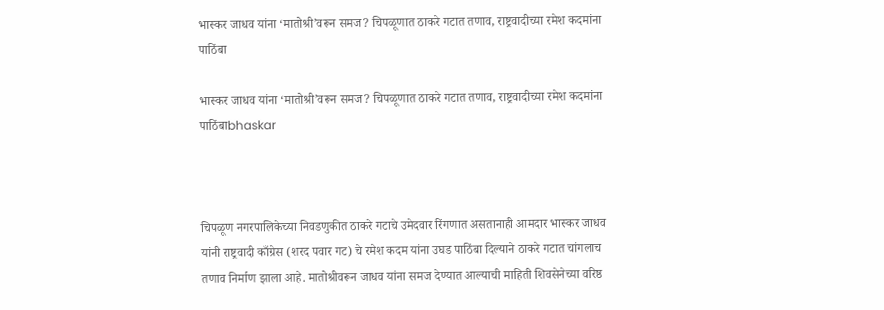भास्कर जाधव यांना ‘मातोश्री’वरून समज? चिपळूणात ठाकरे गटात तणाव, राष्ट्रवादीच्या रमेश कदमांना पाठिंबा

भास्कर जाधव यांना ‘मातोश्री’वरून समज? चिपळूणात ठाकरे गटात तणाव, राष्ट्रवादीच्या रमेश कदमांना पाठिंबाbhaskar



चिपळूण नगरपालिकेच्या निवडणुकीत ठाकरे गटाचे उमेदवार रिंगणात असतानाही आमदार भास्कर जाधव यांनी राष्ट्रवादी काँग्रेस (शरद पवार गट) चे रमेश कदम यांना उघड पाठिंबा दिल्याने ठाकरे गटात चांगलाच तणाव निर्माण झाला आहे. मातोश्रीवरून जाधव यांना समज देण्यात आल्याची माहिती शिवसेनेच्या वरिष्ठ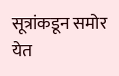सूत्रांकडून समोर येत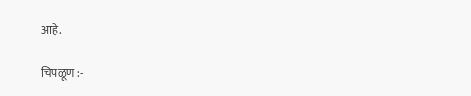आहे.

चिपळूण :-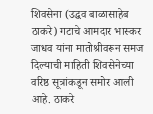शिवसेना (उद्धव बाळासाहेब ठाकरे) गटाचे आमदार भास्कर जाधव यांना मातोश्रीवरून समज दिल्याची माहिती शिवसेनेच्या वरिष्ठ सूत्रांकडून समोर आली आहे. ठाकरे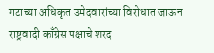गटाच्या अधिकृत उमेदवारांच्या विरोधात जाऊन राष्ट्रवादी काँग्रेस पक्षाचे शरद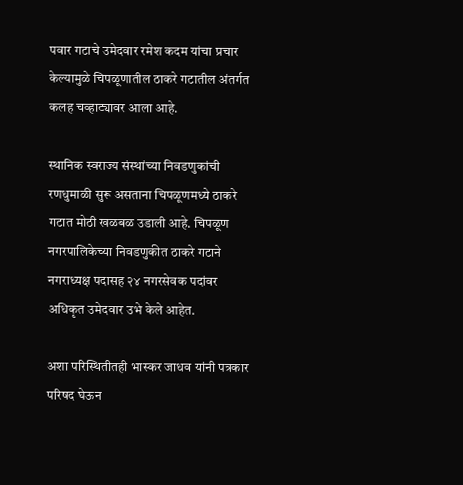पवार गटाचे उमेदवार रमेश कदम यांचा प्रचार केल्यामुळे चिपळूणातील ठाकरे गटातील अंतर्गत कलह चव्हाट्यावर आला आहे.

स्थानिक स्वराज्य संस्थांच्या निवडणुकांची रणधुमाळी सुरू असताना चिपळूणमध्ये ठाकरे गटात मोठी खळबळ उडाली आहे. चिपळूण नगरपालिकेच्या निवडणुकीत ठाकरे गटाने नगराध्यक्ष पदासह २४ नगरसेवक पदांवर अधिकृत उमेदवार उभे केले आहेत.

अशा परिस्थितीतही भास्कर जाधव यांनी पत्रकार परिषद घेऊन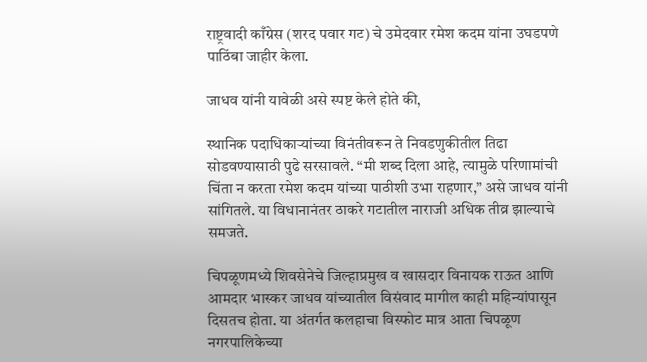राष्ट्रवादी काँग्रेस (शरद पवार गट) चे उमेदवार रमेश कदम यांना उघडपणे पाठिंबा जाहीर केला.

जाधव यांनी यावेळी असे स्पष्ट केले होते की,

स्थानिक पदाधिकाऱ्यांच्या विनंतीवरून ते निवडणुकीतील तिढा सोडवण्यासाठी पुढे सरसावले. “मी शब्द दिला आहे, त्यामुळे परिणामांची चिंता न करता रमेश कदम यांच्या पाठीशी उभा राहणार,” असे जाधव यांनी सांगितले. या विधानानंतर ठाकरे गटातील नाराजी अधिक तीव्र झाल्याचे समजते.

चिपळूणमध्ये शिवसेनेचे जिल्हाप्रमुख व खासदार विनायक राऊत आणि आमदार भास्कर जाधव यांच्यातील विसंवाद मागील काही महिन्यांपासून दिसतच होता. या अंतर्गत कलहाचा विस्फोट मात्र आता चिपळूण नगरपालिकेच्या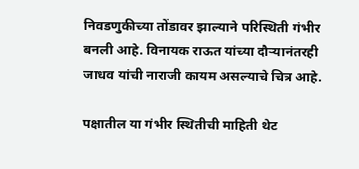निवडणुकीच्या तोंडावर झाल्याने परिस्थिती गंभीर बनली आहे. विनायक राऊत यांच्या दौऱ्यानंतरही जाधव यांची नाराजी कायम असल्याचे चित्र आहे.

पक्षातील या गंभीर स्थितीची माहिती थेट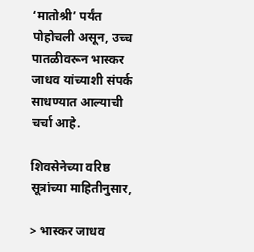‘मातोश्री’ पर्यंत पोहोचली असून, उच्च पातळीवरून भास्कर जाधव यांच्याशी संपर्क साधण्यात आल्याची चर्चा आहे.

शिवसेनेच्या वरिष्ठ सूत्रांच्या माहितीनुसार,

> भास्कर जाधव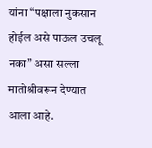यांना “पक्षाला नुकसान होईल असे पाऊल उचलू नका” असा सल्ला मातोश्रीवरून देण्यात आला आहे.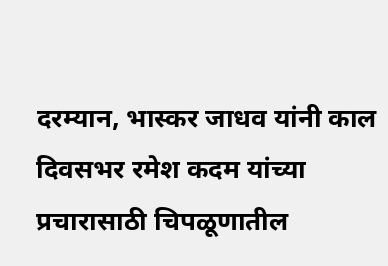दरम्यान, भास्कर जाधव यांनी काल दिवसभर रमेश कदम यांच्या प्रचारासाठी चिपळूणातील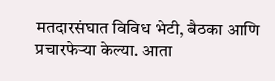मतदारसंघात विविध भेटी, बैठका आणि प्रचारफेऱ्या केल्या. आता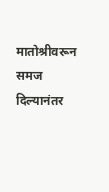मातोश्रीवरून समज दिल्यानंतर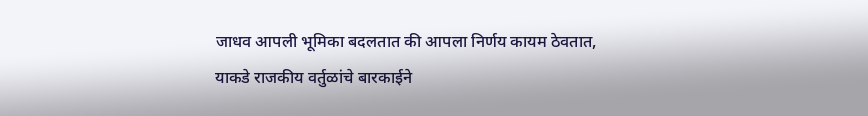जाधव आपली भूमिका बदलतात की आपला निर्णय कायम ठेवतात, याकडे राजकीय वर्तुळांचे बारकाईने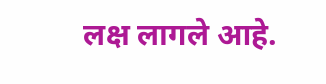लक्ष लागले आहे.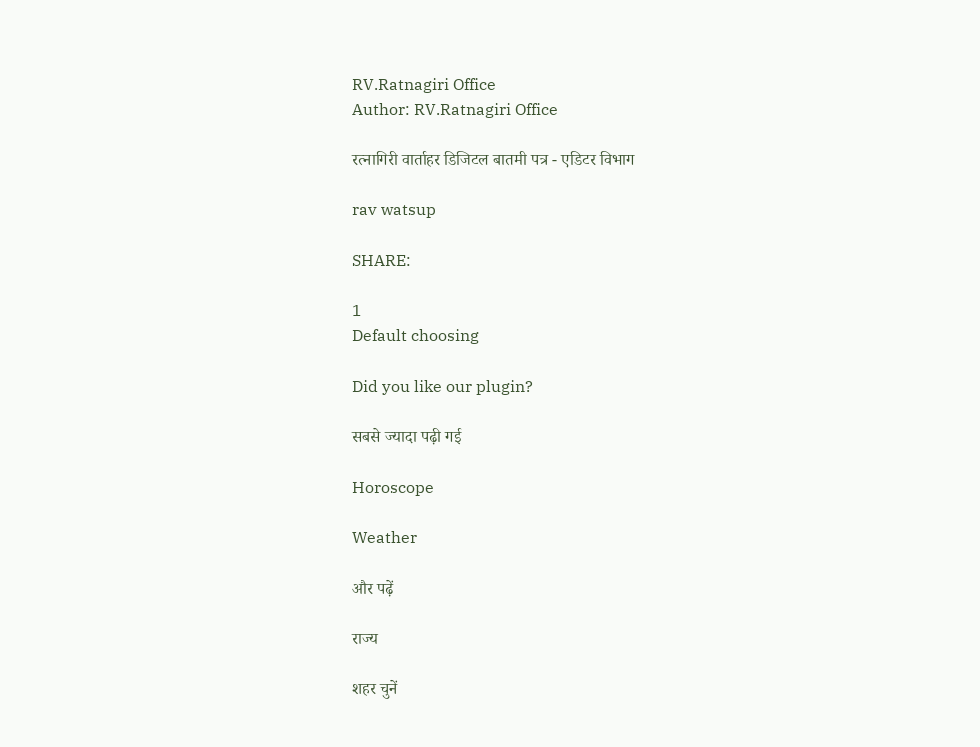RV.Ratnagiri Office
Author: RV.Ratnagiri Office

रत्नागिरी वार्ताहर डिजिटल बातमी पत्र - एडिटर विभाग

rav watsup

SHARE:

1
Default choosing

Did you like our plugin?

सबसे ज्यादा पढ़ी गई

Horoscope

Weather

और पढ़ें

राज्य

शहर चुनें